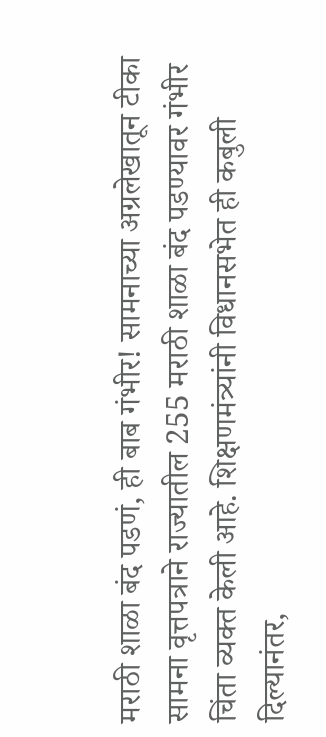मराठी शाळा बंद पडणं, ही बाब गंभीर! सामनाच्या अग्रलेखातून टीका
सामना वृत्तपत्राने राज्यातील 255 मराठी शाळा बंद पडण्यावर गंभीर चिंता व्यक्त केली आहे. शिक्षणमंत्र्यांनी विधानसभेत ही कबुली दिल्यानंतर,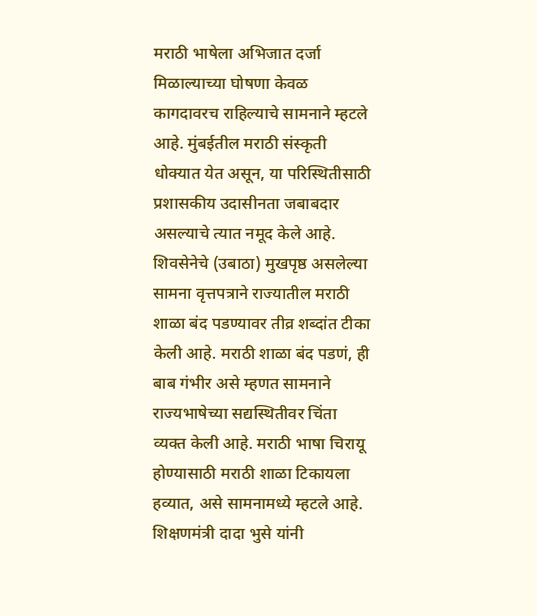मराठी भाषेला अभिजात दर्जा मिळाल्याच्या घोषणा केवळ कागदावरच राहिल्याचे सामनाने म्हटले आहे. मुंबईतील मराठी संस्कृती धोक्यात येत असून, या परिस्थितीसाठी प्रशासकीय उदासीनता जबाबदार असल्याचे त्यात नमूद केले आहे.
शिवसेनेचे (उबाठा) मुखपृष्ठ असलेल्या सामना वृत्तपत्राने राज्यातील मराठी शाळा बंद पडण्यावर तीव्र शब्दांत टीका केली आहे. मराठी शाळा बंद पडणं, ही बाब गंभीर असे म्हणत सामनाने राज्यभाषेच्या सद्यस्थितीवर चिंता व्यक्त केली आहे. मराठी भाषा चिरायू होण्यासाठी मराठी शाळा टिकायला हव्यात, असे सामनामध्ये म्हटले आहे.
शिक्षणमंत्री दादा भुसे यांनी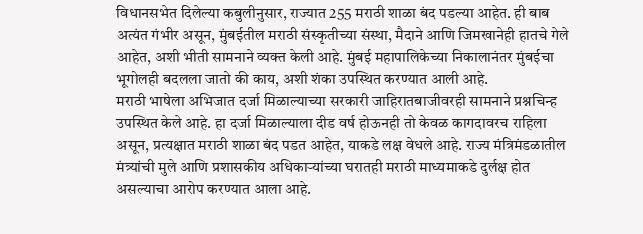विधानसभेत दिलेल्या कबुलीनुसार, राज्यात 255 मराठी शाळा बंद पडल्या आहेत. ही बाब अत्यंत गंभीर असून, मुंबईतील मराठी संस्कृतीच्या संस्था, मैदाने आणि जिमखानेही हातचे गेले आहेत, अशी भीती सामनाने व्यक्त केली आहे. मुंबई महापालिकेच्या निकालानंतर मुंबईचा भूगोलही बदलला जातो की काय, अशी शंका उपस्थित करण्यात आली आहे.
मराठी भाषेला अभिजात दर्जा मिळाल्याच्या सरकारी जाहिरातबाजीवरही सामनाने प्रश्नचिन्ह उपस्थित केले आहे. हा दर्जा मिळाल्याला दीड वर्ष होऊनही तो केवळ कागदावरच राहिला असून, प्रत्यक्षात मराठी शाळा बंद पडत आहेत, याकडे लक्ष वेधले आहे. राज्य मंत्रिमंडळातील मंत्र्यांची मुले आणि प्रशासकीय अधिकाऱ्यांच्या घरातही मराठी माध्यमाकडे दुर्लक्ष होत असल्याचा आरोप करण्यात आला आहे.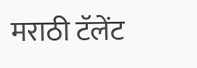मराठी टॅलेंट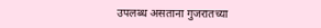उपलब्ध असताना गुजरातच्या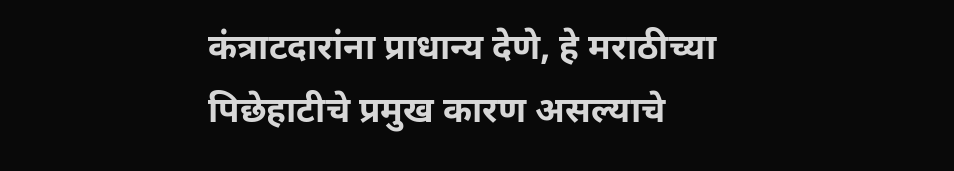कंत्राटदारांना प्राधान्य देणे, हे मराठीच्या पिछेहाटीचे प्रमुख कारण असल्याचे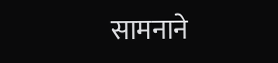सामनाने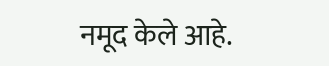नमूद केले आहे.